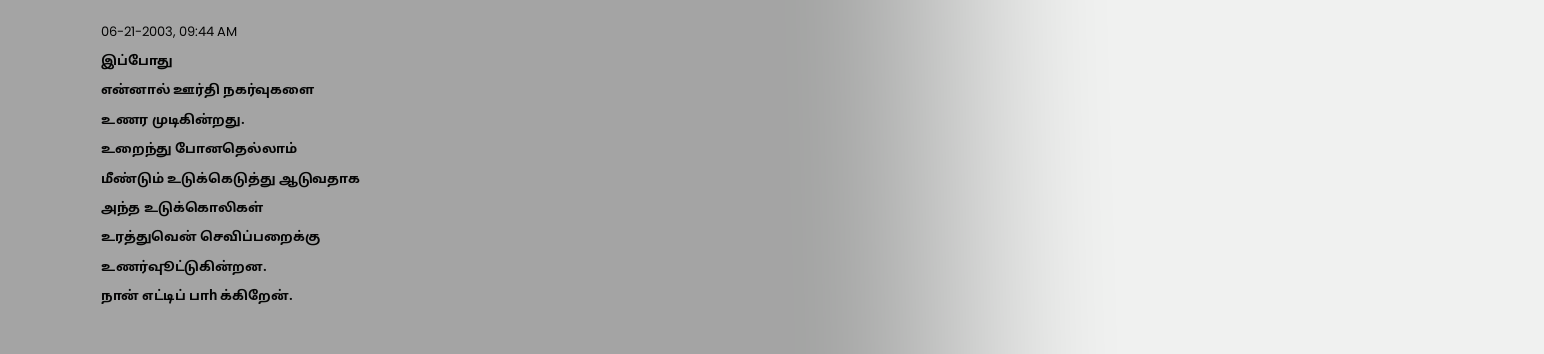06-21-2003, 09:44 AM
இப்போது
என்னால் ஊர்தி நகர்வுகளை
உணர முடிகின்றது.
உறைந்து போனதெல்லாம்
மீண்டும் உடுக்கெடுத்து ஆடுவதாக
அந்த உடுக்கொலிகள்
உரத்துவென் செவிப்பறைக்கு
உணர்வுூட்டுகின்றன.
நான் எட்டிப் பாh க்கிறேன்.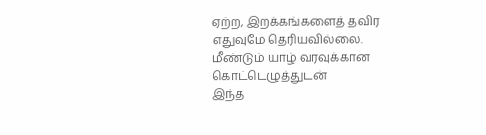ஏற்ற, இறக்கங்களைத் தவிர
எதுவுமே தெரியவில்லை.
மீண்டும் யாழ் வரவுக்கான
கொட்டெழுத்துடன்
இந்த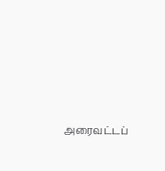அரைவட்டப்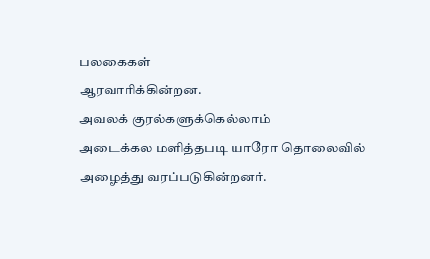பலகைகள்
ஆரவாரிக்கின்றன.
அவலக் குரல்களுக்கெல்லாம்
அடைக்கல மளித்தபடி யாரோ தொலைவில்
அழைத்து வரப்படுகின்றனர்.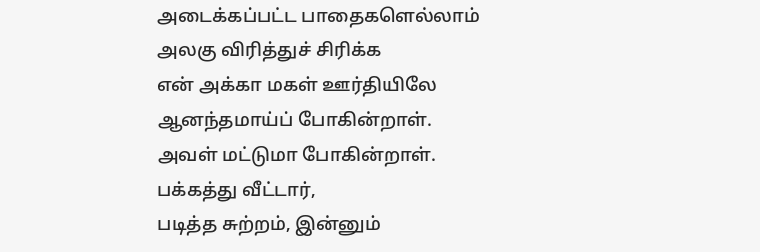அடைக்கப்பட்ட பாதைகளெல்லாம்
அலகு விரித்துச் சிரிக்க
என் அக்கா மகள் ஊர்தியிலே
ஆனந்தமாய்ப் போகின்றாள்.
அவள் மட்டுமா போகின்றாள்.
பக்கத்து வீட்டார்,
படித்த சுற்றம், இன்னும்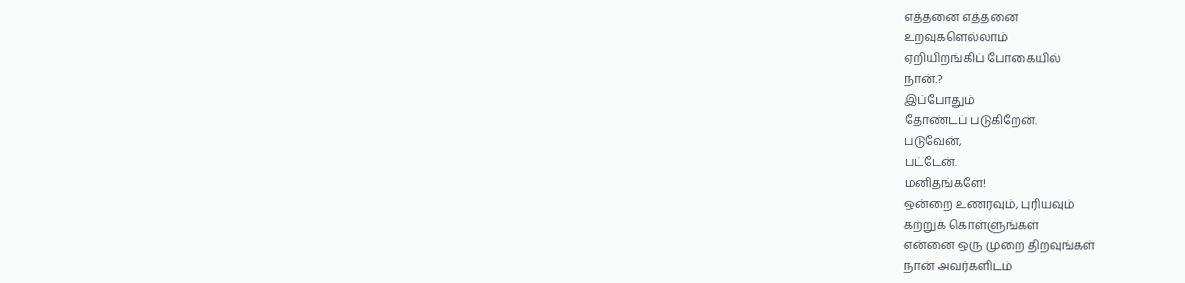எத்தனை எத்தனை
உறவுகளெல்லாம்
ஏறியிறங்கிப் போகையில்
நான்.?
இப்போதும்
தோண்டப் படுகிறேன்.
படுவேன்,
பட்டேன்.
மனிதங்களே!
ஒன்றை உணரவும், புரியவும்
கற்றுக் கொள்ளுங்கள்
என்னை ஒரு முறை திறவுங்கள்
நான் அவர்களிடம்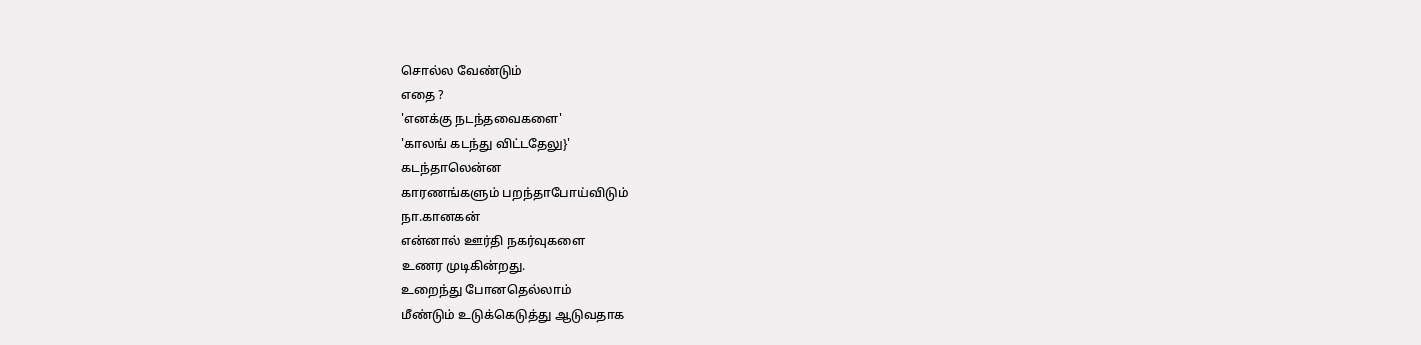சொல்ல வேண்டும்
எதை ?
'எனக்கு நடந்தவைகளை'
'காலங் கடந்து விட்டதேலு}'
கடந்தாலென்ன
காரணங்களும் பறந்தாபோய்விடும்
நா.கானகன்
என்னால் ஊர்தி நகர்வுகளை
உணர முடிகின்றது.
உறைந்து போனதெல்லாம்
மீண்டும் உடுக்கெடுத்து ஆடுவதாக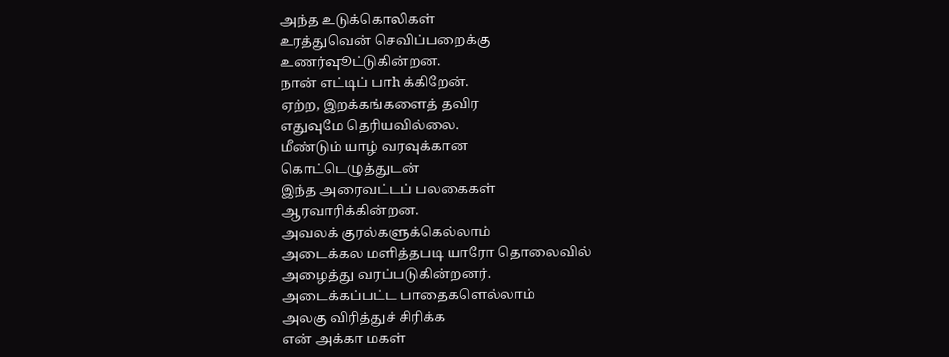அந்த உடுக்கொலிகள்
உரத்துவென் செவிப்பறைக்கு
உணர்வுூட்டுகின்றன.
நான் எட்டிப் பாh க்கிறேன்.
ஏற்ற, இறக்கங்களைத் தவிர
எதுவுமே தெரியவில்லை.
மீண்டும் யாழ் வரவுக்கான
கொட்டெழுத்துடன்
இந்த அரைவட்டப் பலகைகள்
ஆரவாரிக்கின்றன.
அவலக் குரல்களுக்கெல்லாம்
அடைக்கல மளித்தபடி யாரோ தொலைவில்
அழைத்து வரப்படுகின்றனர்.
அடைக்கப்பட்ட பாதைகளெல்லாம்
அலகு விரித்துச் சிரிக்க
என் அக்கா மகள்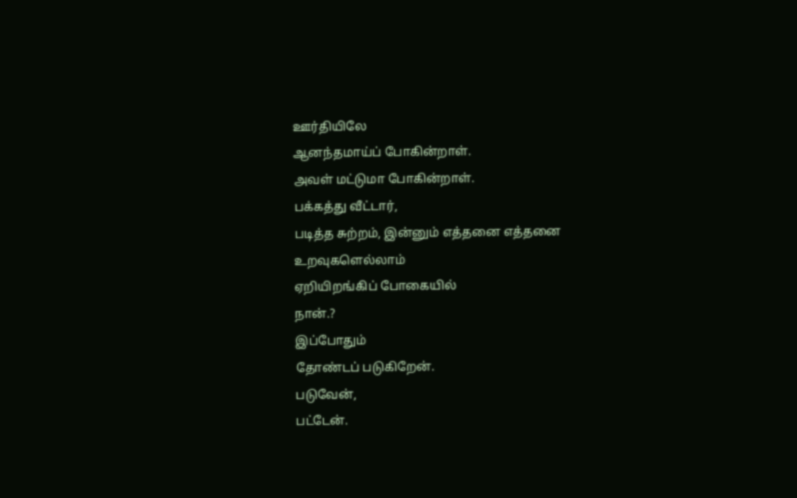ஊர்தியிலே
ஆனந்தமாய்ப் போகின்றாள்.
அவள் மட்டுமா போகின்றாள்.
பக்கத்து வீட்டார்,
படித்த சுற்றம், இன்னும் எத்தனை எத்தனை
உறவுகளெல்லாம்
ஏறியிறங்கிப் போகையில்
நான்.?
இப்போதும்
தோண்டப் படுகிறேன்.
படுவேன்,
பட்டேன்.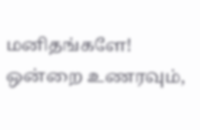மனிதங்களே!
ஒன்றை உணரவும்,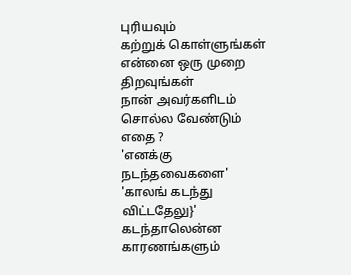புரியவும்
கற்றுக் கொள்ளுங்கள்
என்னை ஒரு முறை திறவுங்கள்
நான் அவர்களிடம்
சொல்ல வேண்டும்
எதை ?
'எனக்கு நடந்தவைகளை'
'காலங் கடந்து விட்டதேலு}'
கடந்தாலென்ன
காரணங்களும்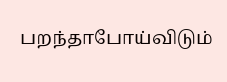பறந்தாபோய்விடும்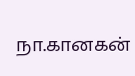நா.கானகன்